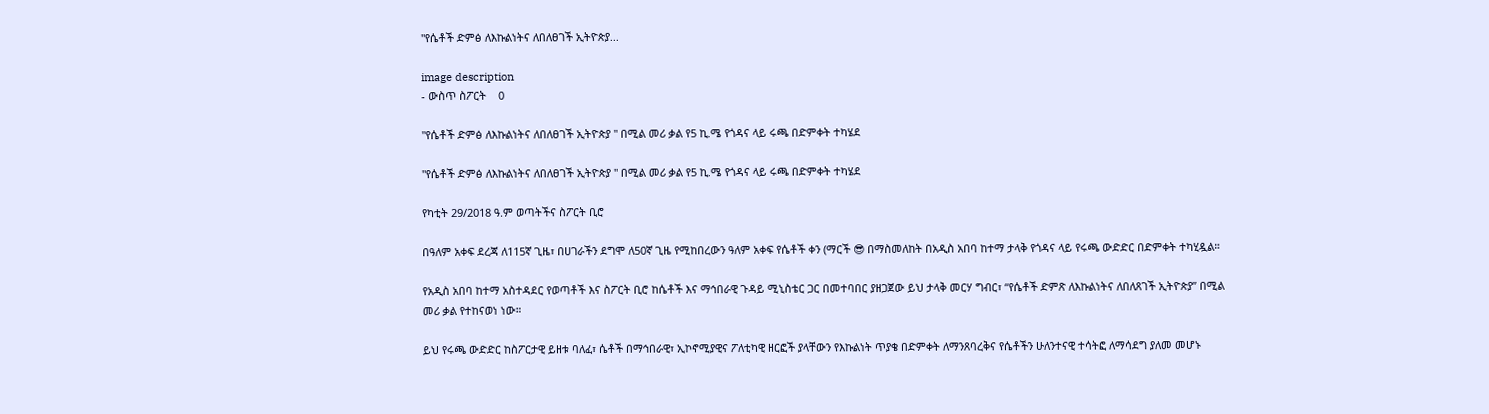"የሴቶች ድምፅ ለእኩልነትና ለበለፀገች ኢትዮጵያ...

image description
- ውስጥ ስፖርት    0

"የሴቶች ድምፅ ለእኩልነትና ለበለፀገች ኢትዮጵያ " በሚል መሪ ቃል የ5 ኪ.ሜ የጎዳና ላይ ሩጫ በድምቀት ተካሄደ

"የሴቶች ድምፅ ለእኩልነትና ለበለፀገች ኢትዮጵያ " በሚል መሪ ቃል የ5 ኪ.ሜ የጎዳና ላይ ሩጫ በድምቀት ተካሄደ

የካቲት 29/2018 ዓ.ም ወጣትችና ስፖርት ቢሮ

በዓለም አቀፍ ደረጃ ለ115ኛ ጊዜ፣ በሀገራችን ደግሞ ለ50ኛ ጊዜ የሚከበረውን ዓለም አቀፍ የሴቶች ቀን (ማርች 😎 በማስመለከት በአዲስ አበባ ከተማ ታላቅ የጎዳና ላይ የሩጫ ውድድር በድምቀት ተካሂዷል።

የአዲስ አበባ ከተማ አስተዳደር የወጣቶች እና ስፖርት ቢሮ ከሴቶች እና ማኅበራዊ ጉዳይ ሚኒስቴር ጋር በመተባበር ያዘጋጀው ይህ ታላቅ መርሃ ግብር፣ “የሴቶች ድምጽ ለእኩልነትና ለበለጸገች ኢትዮጵያ” በሚል መሪ ቃል የተከናወነ ነው።

ይህ የሩጫ ውድድር ከስፖርታዊ ይዘቱ ባለፈ፣ ሴቶች በማኅበራዊ፣ ኢኮኖሚያዊና ፖለቲካዊ ዘርፎች ያላቸውን የእኩልነት ጥያቄ በድምቀት ለማንጸባረቅና የሴቶችን ሁለንተናዊ ተሳትፎ ለማሳደግ ያለመ መሆኑ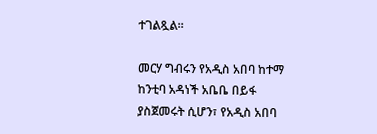ተገልጿል።

መርሃ ግብሩን የአዲስ አበባ ከተማ ከንቲባ አዳነች አቤቤ በይፋ ያስጀመሩት ሲሆን፣ የአዲስ አበባ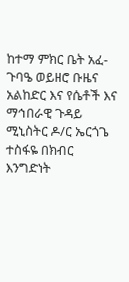ከተማ ምክር ቤት አፈ-ጉባዔ ወይዘሮ ቡዜና አልከድር እና የሴቶች እና ማኅበራዊ ጉዳይ ሚኒስትር ዶ/ር ኤርጎጌ ተስፋዬ በክብር እንግድነት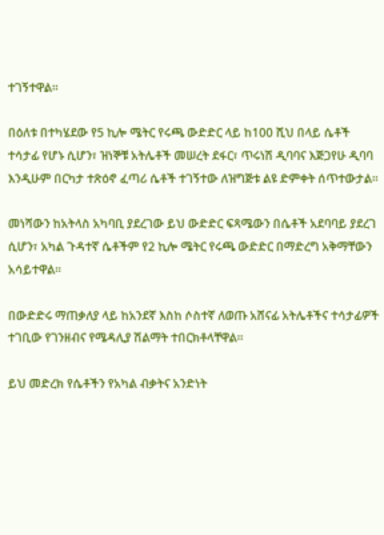ተገኝተዋል።

በዕለቱ በተካሄደው የ5 ኪሎ ሜትር የሩጫ ውድድር ላይ ከ100 ሺህ በላይ ሴቶች ተሳታፊ የሆኑ ሲሆን፣ ዝነኞቹ አትሌቶች መሠረት ደፋር፣ ጥሩነሽ ዲባባና እጅጋየሁ ዲባባ እንዲሁም በርካታ ተጽዕኖ ፈጣሪ ሴቶች ተገኝተው ለዝግጅቱ ልዩ ድምቀት ሰጥተውታል።

መነሻውን ከአትላስ አካባቢ ያደረገው ይህ ውድድር ፍጻሜውን በሴቶች አደባባይ ያደረገ ሲሆን፣ አካል ጉዳተኛ ሴቶችም የ2 ኪሎ ሜትር የሩጫ ውድድር በማድረግ አቅማቸውን አሳይተዋል።

በውድድሩ ማጠቃለያ ላይ ከአንደኛ እስከ ሶስተኛ ለወጡ አሸናፊ አትሌቶችና ተሳታፊዎች ተገቢው የገንዘብና የሜዳሊያ ሽልማት ተበርክቶላቸዋል።

ይህ መድረክ የሴቶችን የአካል ብቃትና አንድነት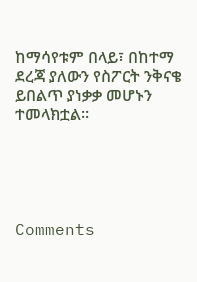ከማሳየቱም በላይ፣ በከተማ ደረጃ ያለውን የስፖርት ንቅናቄ ይበልጥ ያነቃቃ መሆኑን ተመላክቷል።





Comments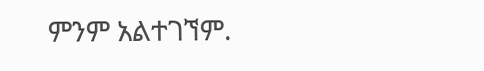ምንም አልተገኘም.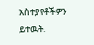አስተያየቶችዎን ይተዉት.